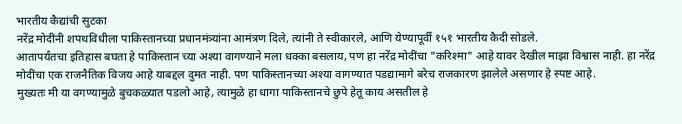भारतीय कैद्यांची सुटका
नरेंद्र मोदींनी शपथविधीला पाकिस्तानच्या प्रधानमंत्र्यांना आमंत्रण दिले, त्यांनी ते स्वीकारले, आणि येण्यापूर्वी १५१ भारतीय कैदी सोडले.
आतापर्यंतचा इतिहास बघता हे पाकिस्तान च्या अश्या वागण्याने मला धक्का बसलाय, पण हा नरेंद्र मोदींचा "करिश्मा" आहे यावर देखील माझा विश्वास नाही. हा नरेंद्र मोदींचा एक राजनैतिक विजय आहे याबद्दल दुमत नाही. पण पाकिस्तानच्या अश्या वागण्यात पडद्यामागे बरेच राजकारण झालेले असणार हे स्पष्ट आहे.
मुख्यतः मी या वगण्यामुळे बुचकळ्यात पडलो आहे, त्यामुळे हा धागा पाकिस्तानचे छुपे हेतू काय असतील हे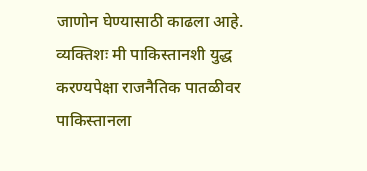जाणोन घेण्यासाठी काढला आहे. व्यक्तिशः मी पाकिस्तानशी युद्ध करण्यपेक्षा राजनैतिक पातळीवर पाकिस्तानला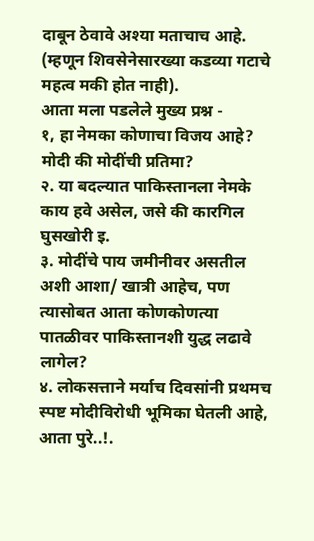दाबून ठेवावे अश्या मताचाच आहे. (म्हणून शिवसेनेसारख्या कडव्या गटाचे महत्व मकी होत नाही).
आता मला पडलेले मुख्य प्रश्न -
१, हा नेमका कोणाचा विजय आहे? मोदी की मोदींची प्रतिमा?
२. या बदल्यात पाकिस्तानला नेमके काय हवे असेल, जसे की कारगिल घुसखोरी इ.
३. मोदींचे पाय जमीनीवर असतील अशी आशा/ खात्री आहेच, पण त्यासोबत आता कोणकोणत्या पातळीवर पाकिस्तानशी युद्ध लढावे लागेल?
४. लोकसत्ताने मर्याच दिवसांनी प्रथमच स्पष्ट मोदीविरोधी भूमिका घेतली आहे, आता पुरे..!.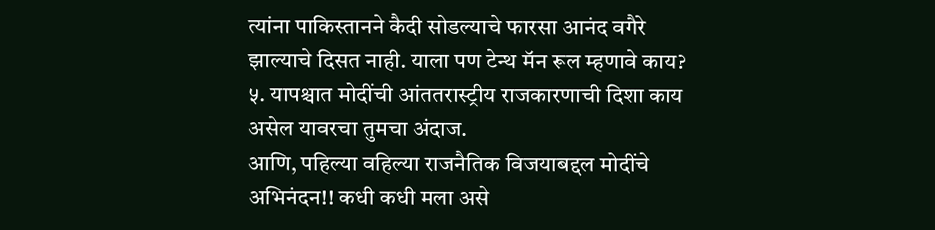त्यांना पाकिस्तानने कैदी सोडल्याचे फारसा आनंद वगैरे झाल्याचे दिसत नाही. याला पण टेन्थ मॅन रूल म्हणावे काय?
५. यापश्चात मोदींची आंततरास्ट्रीय राजकारणाची दिशा काय असेल यावरचा तुमचा अंदाज.
आणि, पहिल्या वहिल्या राजनैतिक विजयाबद्दल मोदींचे अभिनंदन!! कधी कधी मला असे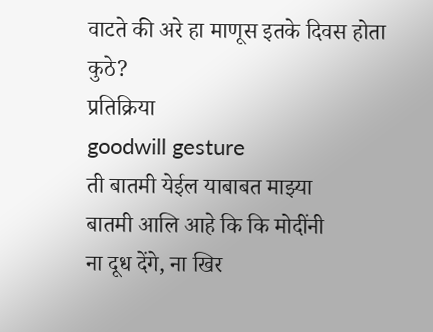वाटते की अरे हा माणूस इतके दिवस होता कुठे?
प्रतिक्रिया
goodwill gesture
ती बातमी येईल याबाबत माझ्या
बातमी आलि आहे कि कि मोदींनी
ना दूध देंगे, ना खिर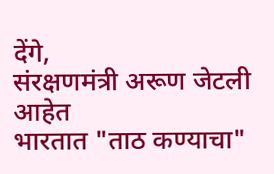देंगे,
संरक्षणमंत्री अरूण जेटली आहेत
भारतात "ताठ कण्याचा"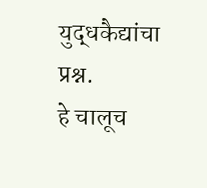युद्धकैद्यांचा प्रश्न.
हे चालूच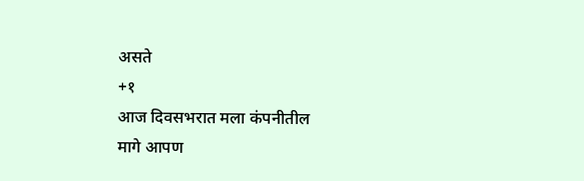असते
+१
आज दिवसभरात मला कंपनीतील
मागे आपण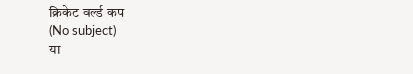क्रिकेट वर्ल्ड कप
(No subject)
या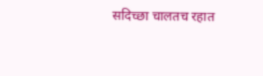सदिच्छा चालतच रहात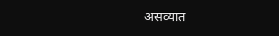असव्यात